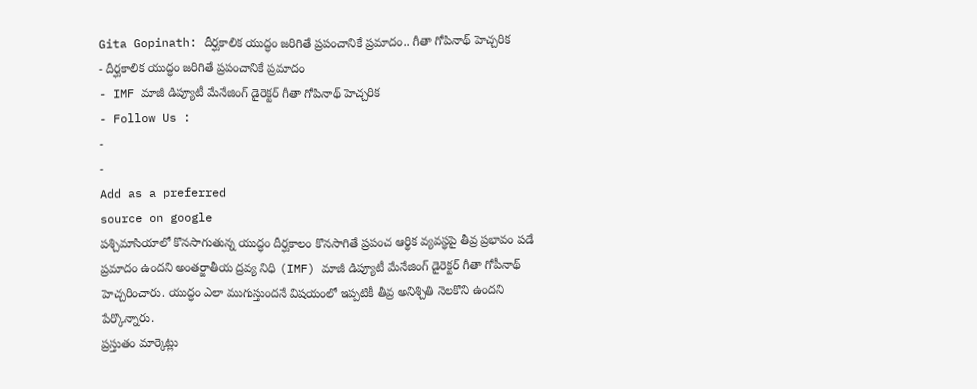Gita Gopinath: దీర్ఘకాలిక యుద్ధం జరిగితే ప్రపంచానికే ప్రమాదం.. గీతా గోపినాథ్ హెచ్చరిక
- దీర్ఘకాలిక యుద్ధం జరిగితే ప్రపంచానికే ప్రమాదం
- IMF మాజీ డిప్యూటీ మేనేజింగ్ డైరెక్టర్ గీతా గోపినాథ్ హెచ్చరిక
- Follow Us :
-
-
Add as a preferred
source on google
పశ్చిమాసియాలో కొనసాగుతున్న యుద్ధం దీర్ఘకాలం కొనసాగితే ప్రపంచ ఆర్థిక వ్యవస్థపై తీవ్ర ప్రభావం పడే ప్రమాదం ఉందని అంతర్జాతీయ ద్రవ్య నిధి (IMF) మాజీ డిప్యూటీ మేనేజింగ్ డైరెక్టర్ గీతా గోపీనాథ్ హెచ్చరించారు. యుద్ధం ఎలా ముగుస్తుందనే విషయంలో ఇప్పటికీ తీవ్ర అనిశ్చితి నెలకొని ఉందని పేర్కొన్నారు.
ప్రస్తుతం మార్కెట్లు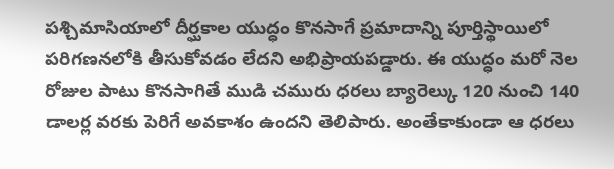పశ్చిమాసియాలో దీర్ఘకాల యుద్ధం కొనసాగే ప్రమాదాన్ని పూర్తిస్థాయిలో పరిగణనలోకి తీసుకోవడం లేదని అభిప్రాయపడ్డారు. ఈ యుద్ధం మరో నెల రోజుల పాటు కొనసాగితే ముడి చమురు ధరలు బ్యారెల్కు 120 నుంచి 140 డాలర్ల వరకు పెరిగే అవకాశం ఉందని తెలిపారు. అంతేకాకుండా ఆ ధరలు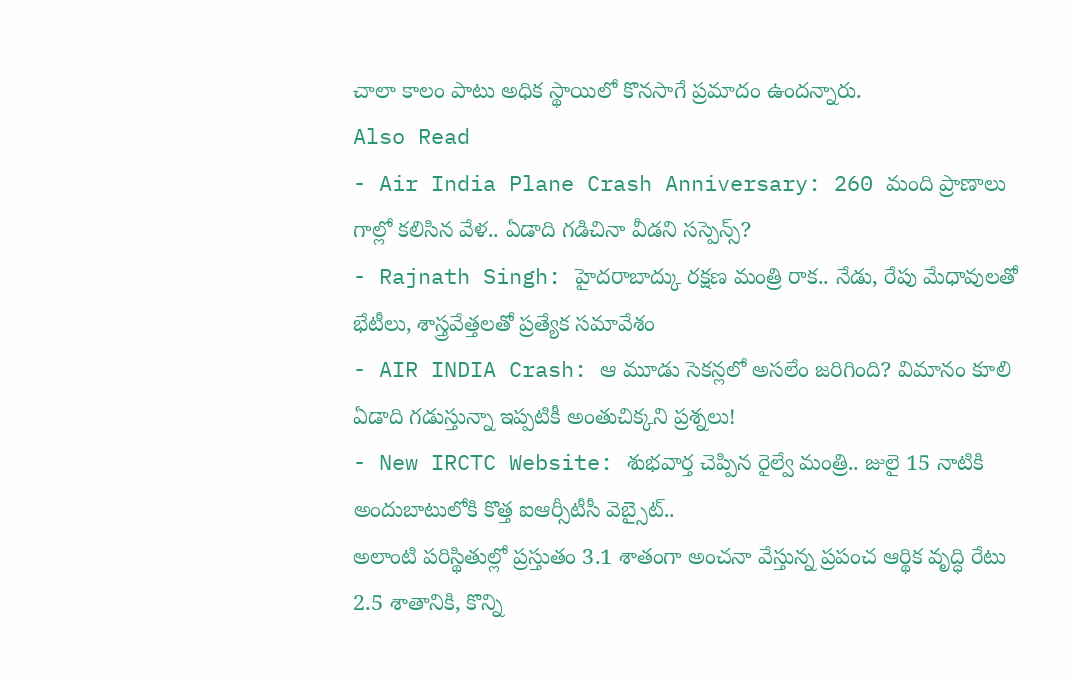చాలా కాలం పాటు అధిక స్థాయిలో కొనసాగే ప్రమాదం ఉందన్నారు.
Also Read
- Air India Plane Crash Anniversary: 260 మంది ప్రాణాలు గాల్లో కలిసిన వేళ.. ఏడాది గడిచినా వీడని సస్పెన్స్?
- Rajnath Singh: హైదరాబాద్కు రక్షణ మంత్రి రాక.. నేడు, రేపు మేధావులతో భేటీలు, శాస్త్రవేత్తలతో ప్రత్యేక సమావేశం
- AIR INDIA Crash: ఆ మూడు సెకన్లలో అసలేం జరిగింది? విమానం కూలి ఏడాది గడుస్తున్నా ఇప్పటికీ అంతుచిక్కని ప్రశ్నలు!
- New IRCTC Website: శుభవార్త చెప్పిన రైల్వే మంత్రి.. జులై 15 నాటికి అందుబాటులోకి కొత్త ఐఆర్సీటీసీ వెబ్సైట్..
అలాంటి పరిస్థితుల్లో ప్రస్తుతం 3.1 శాతంగా అంచనా వేస్తున్న ప్రపంచ ఆర్థిక వృద్ధి రేటు 2.5 శాతానికి, కొన్ని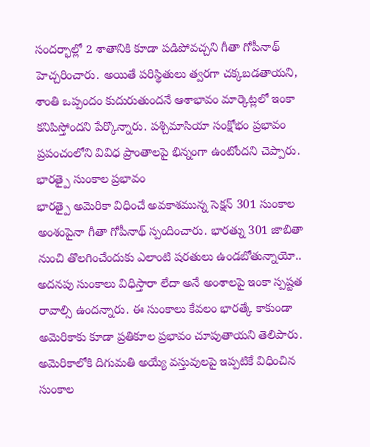సందర్భాల్లో 2 శాతానికి కూడా పడిపోవచ్చని గీతా గోపీనాథ్ హెచ్చరించారు. అయితే పరిస్థితులు త్వరగా చక్కబడతాయని, శాంతి ఒప్పందం కుదురుతుందనే ఆశాభావం మార్కెట్లలో ఇంకా కనిపిస్తోందని పేర్కొన్నారు. పశ్చిమాసియా సంక్షోభం ప్రభావం ప్రపంచంలోని వివిధ ప్రాంతాలపై భిన్నంగా ఉంటోందని చెప్పారు.
భారత్పై సుంకాల ప్రభావం
భారత్పై అమెరికా విధించే అవకాశమున్న సెక్షన్ 301 సుంకాల అంశంపైనా గీతా గోపీనాథ్ స్పందించారు. భారత్ను 301 జాబితా నుంచి తొలగించేందుకు ఎలాంటి షరతులు ఉండబోతున్నాయో.. అదనపు సుంకాలు విధిస్తారా లేదా అనే అంశాలపై ఇంకా స్పష్టత రావాల్సి ఉందన్నారు. ఈ సుంకాలు కేవలం భారత్కే కాకుండా అమెరికాకు కూడా ప్రతికూల ప్రభావం చూపుతాయని తెలిపారు. అమెరికాలోకి దిగుమతి అయ్యే వస్తువులపై ఇప్పటికే విధించిన సుంకాల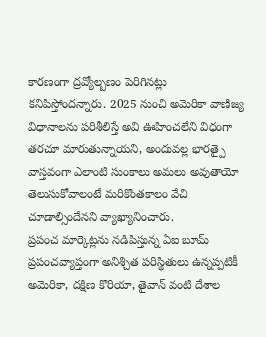కారణంగా ద్రవ్యోల్బణం పెరిగినట్లు కనిపిస్తోందన్నారు. 2025 నుంచి అమెరికా వాణిజ్య విధానాలను పరిశీలిస్తే అవి ఊహించలేని విధంగా తరచూ మారుతున్నాయని, అందువల్ల భారత్పై వాస్తవంగా ఎలాంటి సుంకాలు అమలు అవుతాయో తెలుసుకోవాలంటే మరికొంతకాలం వేచి చూడాల్సిందేనని వ్యాఖ్యానించారు.
ప్రపంచ మార్కెట్లను నడిపిస్తున్న ఏఐ బూమ్
ప్రపంచవ్యాప్తంగా అనిశ్చిత పరిస్థితులు ఉన్నప్పటికీ అమెరికా, దక్షిణ కొరియా, తైవాన్ వంటి దేశాల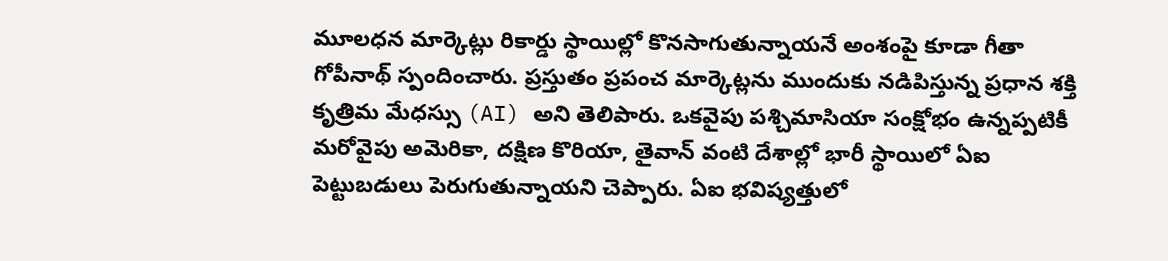మూలధన మార్కెట్లు రికార్డు స్థాయిల్లో కొనసాగుతున్నాయనే అంశంపై కూడా గీతా గోపీనాథ్ స్పందించారు. ప్రస్తుతం ప్రపంచ మార్కెట్లను ముందుకు నడిపిస్తున్న ప్రధాన శక్తి కృత్రిమ మేధస్సు (AI) అని తెలిపారు. ఒకవైపు పశ్చిమాసియా సంక్షోభం ఉన్నప్పటికీ మరోవైపు అమెరికా, దక్షిణ కొరియా, తైవాన్ వంటి దేశాల్లో భారీ స్థాయిలో ఏఐ పెట్టుబడులు పెరుగుతున్నాయని చెప్పారు. ఏఐ భవిష్యత్తులో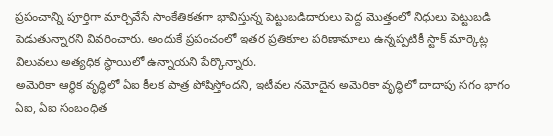ప్రపంచాన్ని పూర్తిగా మార్చివేసే సాంకేతికతగా భావిస్తున్న పెట్టుబడిదారులు పెద్ద మొత్తంలో నిధులు పెట్టుబడి పెడుతున్నారని వివరించారు. అందుకే ప్రపంచంలో ఇతర ప్రతికూల పరిణామాలు ఉన్నప్పటికీ స్టాక్ మార్కెట్ల విలువలు అత్యధిక స్థాయిలో ఉన్నాయని పేర్కొన్నారు.
అమెరికా ఆర్థిక వృద్ధిలో ఏఐ కీలక పాత్ర పోషిస్తోందని, ఇటీవల నమోదైన అమెరికా వృద్ధిలో దాదాపు సగం భాగం ఏఐ, ఏఐ సంబంధిత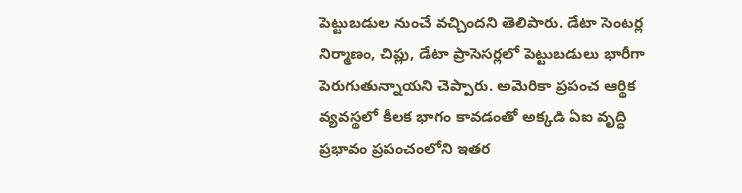పెట్టుబడుల నుంచే వచ్చిందని తెలిపారు. డేటా సెంటర్ల నిర్మాణం, చిప్లు, డేటా ప్రాసెసర్లలో పెట్టుబడులు భారీగా పెరుగుతున్నాయని చెప్పారు. అమెరికా ప్రపంచ ఆర్థిక వ్యవస్థలో కీలక భాగం కావడంతో అక్కడి ఏఐ వృద్ధి ప్రభావం ప్రపంచంలోని ఇతర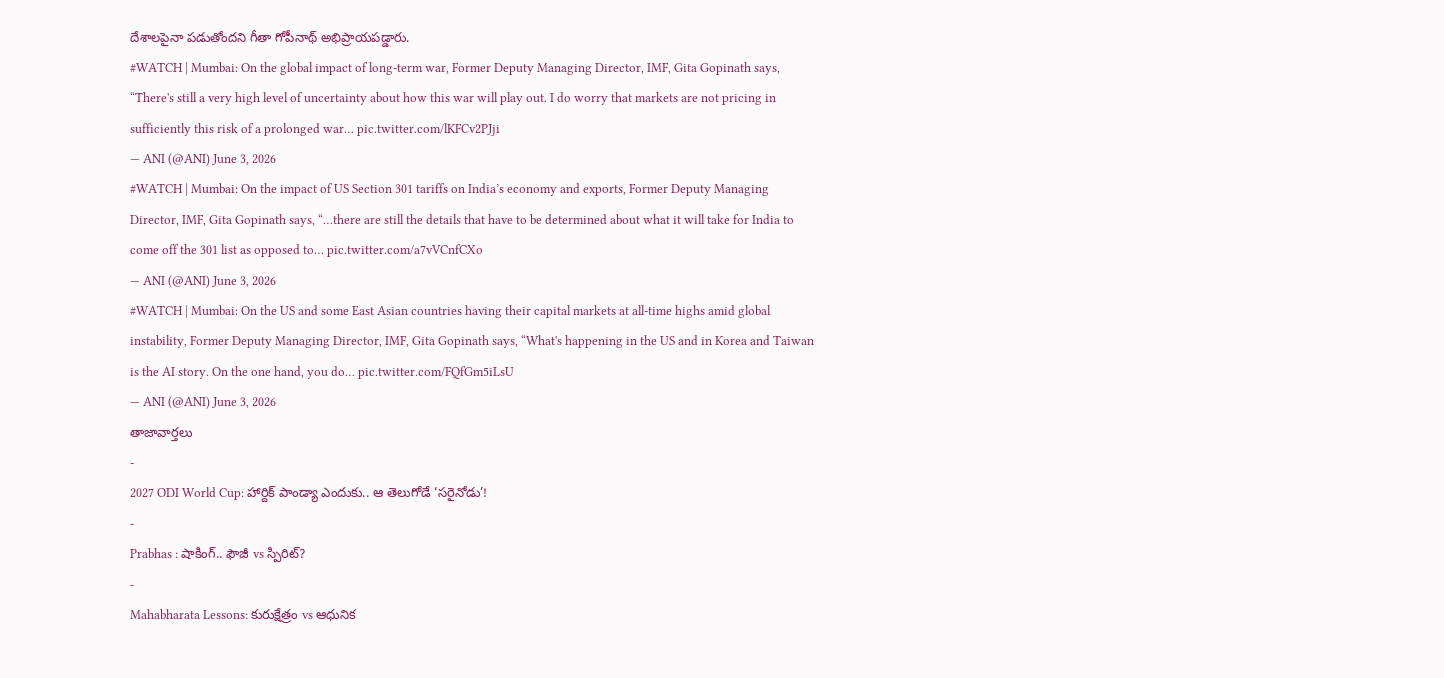దేశాలపైనా పడుతోందని గీతా గోపీనాథ్ అభిప్రాయపడ్డారు.
#WATCH | Mumbai: On the global impact of long-term war, Former Deputy Managing Director, IMF, Gita Gopinath says, “There's still a very high level of uncertainty about how this war will play out. I do worry that markets are not pricing in sufficiently this risk of a prolonged war… pic.twitter.com/lKFCv2PJji
— ANI (@ANI) June 3, 2026
#WATCH | Mumbai: On the impact of US Section 301 tariffs on India’s economy and exports, Former Deputy Managing Director, IMF, Gita Gopinath says, “…there are still the details that have to be determined about what it will take for India to come off the 301 list as opposed to… pic.twitter.com/a7vVCnfCXo
— ANI (@ANI) June 3, 2026
#WATCH | Mumbai: On the US and some East Asian countries having their capital markets at all-time highs amid global instability, Former Deputy Managing Director, IMF, Gita Gopinath says, “What's happening in the US and in Korea and Taiwan is the AI story. On the one hand, you do… pic.twitter.com/FQfGm5iLsU
— ANI (@ANI) June 3, 2026
తాజావార్తలు
-
2027 ODI World Cup: హార్దిక్ పాండ్యా ఎందుకు.. ఆ తెలుగోడే ‘సరైనోడు’!
-
Prabhas : షాకింగ్.. ఫౌజీ vs స్పిరిట్?
-
Mahabharata Lessons: కురుక్షేత్రం vs ఆధునిక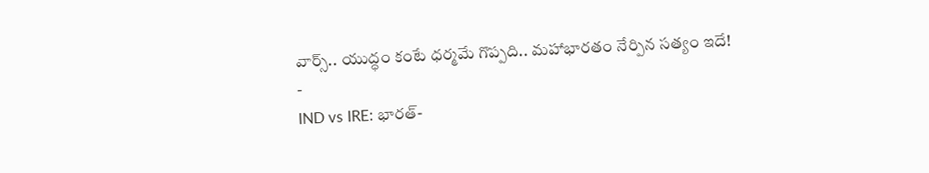వార్స్.. యుద్ధం కంటే ధర్మమే గొప్పది.. మహాభారతం నేర్పిన సత్యం ఇదే!
-
IND vs IRE: భారత్-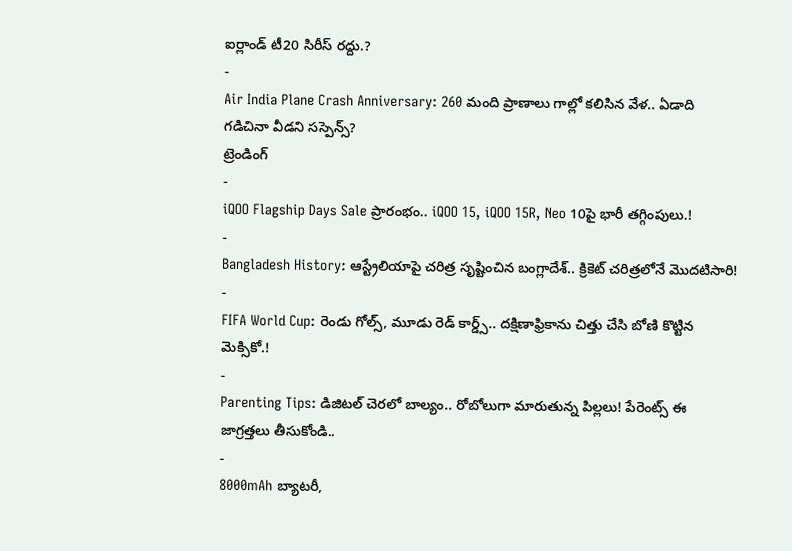ఐర్లాండ్ టీ20 సిరీస్ రద్దు.?
-
Air India Plane Crash Anniversary: 260 మంది ప్రాణాలు గాల్లో కలిసిన వేళ.. ఏడాది గడిచినా వీడని సస్పెన్స్?
ట్రెండింగ్
-
iQOO Flagship Days Sale ప్రారంభం.. iQOO 15, iQOO 15R, Neo 10పై భారీ తగ్గింపులు.!
-
Bangladesh History: ఆస్ట్రేలియాపై చరిత్ర సృష్టించిన బంగ్లాదేశ్.. క్రికెట్ చరిత్రలోనే మొదటిసారి!
-
FIFA World Cup: రెండు గోల్స్, మూడు రెడ్ కార్డ్స్.. దక్షిణాఫ్రికాను చిత్తు చేసి బోణి కొట్టిన మెక్సికో.!
-
Parenting Tips: డిజిటల్ చెరలో బాల్యం.. రోబోలుగా మారుతున్న పిల్లలు! పేరెంట్స్ ఈ జాగ్రత్తలు తీసుకోండి..
-
8000mAh బ్యాటరీ,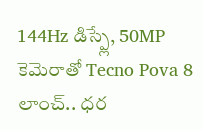144Hz డిస్ప్లే, 50MP కెమెరాతో Tecno Pova 8 లాంచ్.. ధర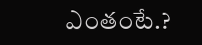ఎంతంటే.?